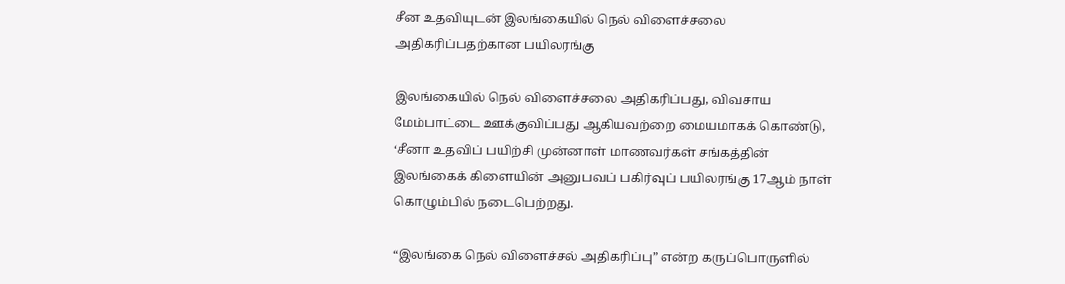சீன உதவியுடன் இலங்கையில் நெல் விளைச்சலை அதிகரிப்பதற்கான பயிலரங்கு

இலங்கையில் நெல் விளைச்சலை அதிகரிப்பது, விவசாய மேம்பாட்டை ஊக்குவிப்பது ஆகியவற்றை மையமாகக் கொண்டு, ‘சீனா உதவிப் பயிற்சி முன்னாள் மாணவர்கள் சங்கத்தின் இலங்கைக் கிளையின் அனுபவப் பகிர்வுப் பயிலரங்கு 17ஆம் நாள் கொழும்பில் நடைபெற்றது.

“இலங்கை நெல் விளைச்சல் அதிகரிப்பு” என்ற கருப்பொருளில்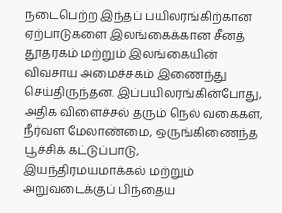நடைபெற்ற இந்தப் பயிலரங்கிற்கான ஏற்பாடுகளை இலங்கைக்கான சீனத் தூதரகம் மற்றும் இலங்கையின் விவசாய அமைச்சகம் இணைந்து செய்திருந்தன. இப்பயிலரங்கின்போது, அதிக விளைச்சல் தரும் நெல் வகைகள், நீர்வள மேலாண்மை, ஒருங்கிணைந்த பூச்சிக் கட்டுப்பாடு, இயந்திரமயமாக்கல் மற்றும் அறுவடைக்குப் பிந்தைய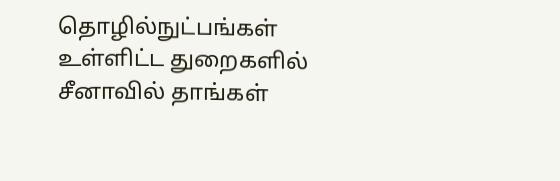தொழில்நுட்பங்கள் உள்ளிட்ட துறைகளில் சீனாவில் தாங்கள்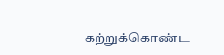கற்றுக்கொண்ட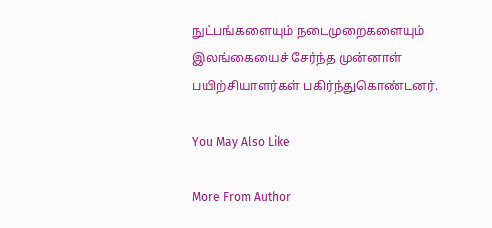நுட்பங்களையும் நடைமுறைகளையும் இலங்கையைச் சேர்ந்த முன்னாள் பயிற்சியாளர்கள் பகிர்ந்துகொண்டனர்.

You May Also Like

More From Author